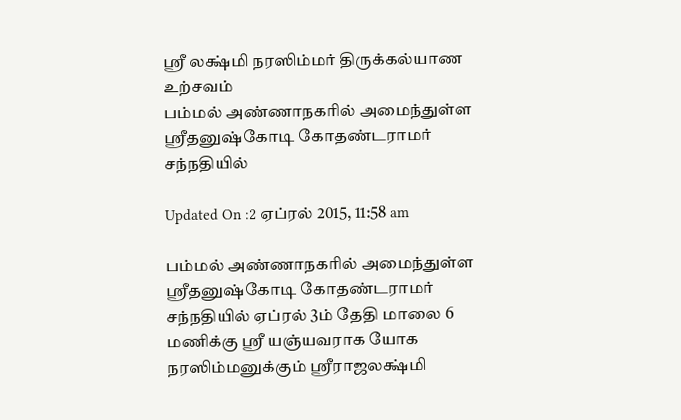ஸ்ரீ லக்ஷ்மி நரஸிம்மர் திருக்கல்யாண உற்சவம்
பம்மல் அண்ணாநகரில் அமைந்துள்ள ஸ்ரீதனுஷ்கோடி கோதண்டராமர் சந்நதியில்

Updated On :2 ஏப்ரல் 2015, 11:58 am

பம்மல் அண்ணாநகரில் அமைந்துள்ள ஸ்ரீதனுஷ்கோடி கோதண்டராமர் சந்நதியில் ஏப்ரல் 3ம் தேதி மாலை 6 மணிக்கு ஸ்ரீ யஞ்யவராக யோக நரஸிம்மனுக்கும் ஸ்ரீராஜலக்ஷ்மி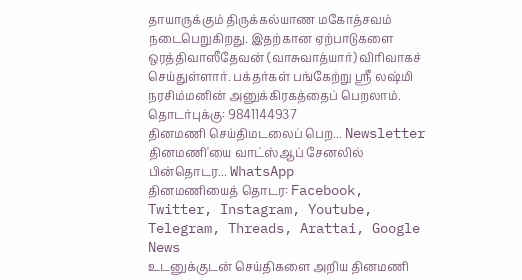தாயாருக்கும் திருக்கல்யாண மகோத்சவம் நடைபெறுகிறது. இதற்கான ஏற்பாடுகளை ஒரத்திவாஸீதேவன் (வாசுவாத்யார்) விரிவாகச் செய்துள்ளார். பக்தர்கள் பங்கேற்று ஸ்ரீ லஷ்மி நரசிம்மனின் அனுக்கிரகத்தைப் பெறலாம்.
தொடர்புக்கு: 9841144937
தினமணி செய்திமடலைப் பெற... Newsletter
தினமணி'யை வாட்ஸ்ஆப் சேனலில் பின்தொடர... WhatsApp
தினமணியைத் தொடர: Facebook, Twitter, Instagram, Youtube, Telegram, Threads, Arattai, Google News
உடனுக்குடன் செய்திகளை அறிய தினமணி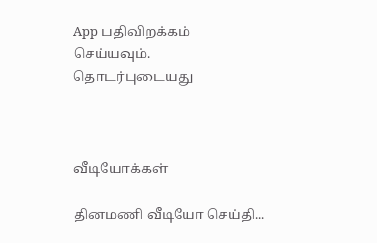App பதிவிறக்கம் செய்யவும்.
தொடர்புடையது



வீடியோக்கள்

தினமணி வீடியோ செய்தி...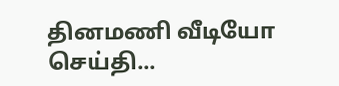தினமணி வீடியோ செய்தி...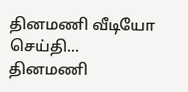தினமணி வீடியோ செய்தி...
தினமணி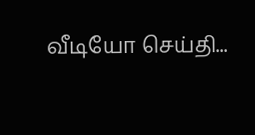வீடியோ செய்தி...